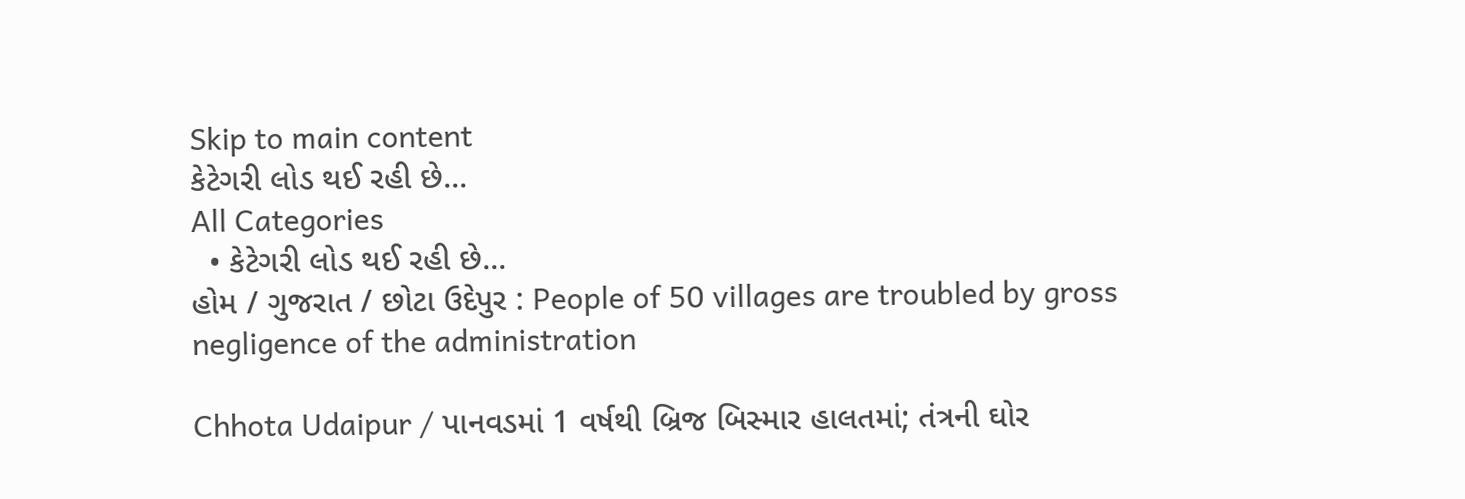Skip to main content
કેટેગરી લોડ થઈ રહી છે...
All Categories
  • કેટેગરી લોડ થઈ રહી છે...
હોમ / ગુજરાત / છોટા ઉદેપુર : People of 50 villages are troubled by gross negligence of the administration

Chhota Udaipur / પાનવડમાં 1 વર્ષથી બ્રિજ બિસ્માર હાલતમાં; તંત્રની ઘોર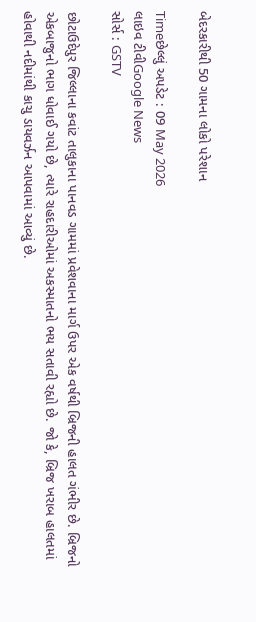બેદરકારીથી 50 ગામના લોકો પરેશાન

Timeછેલ્લું અપડેટ : 09 May 2026
લાઇવ ટીવીGoogle News
સોર્સ : GSTV

છોટાઉદેપુર જિલ્લાના કવાંટ તાલુકાના પાનવડ ગામમાં પ્રવેશવાના માર્ગ ઉપર એક વર્ષથી બ્રિજની હાલત ગંભીર છે. બ્રિજનો એકબાજુનો ભાગ ધોવાઈ ગયો છે, ત્યારે રાહદારીઓમાં અકસ્માતનો ભય સતાવી રહ્યો છે. જો કે, બ્રિજ ખરાબ હાલતમાં હોવાથી નદીમાંથી કાચુ ડાયવર્ઝન આપવામાં આવ્યું છે.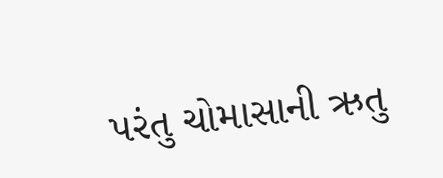પરંતુ ચોમાસાની ઋતુ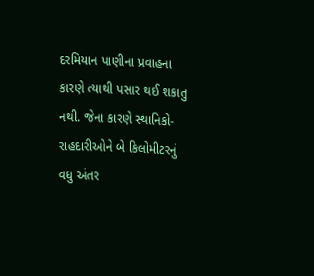દરમિયાન પાણીના પ્રવાહના કારણે ત્યાથી પસાર થઈ શકાતુ નથી. જેના કારણે સ્થાનિકો-રાહદારીઓને બે કિલોમીટરનું વધુ અંતર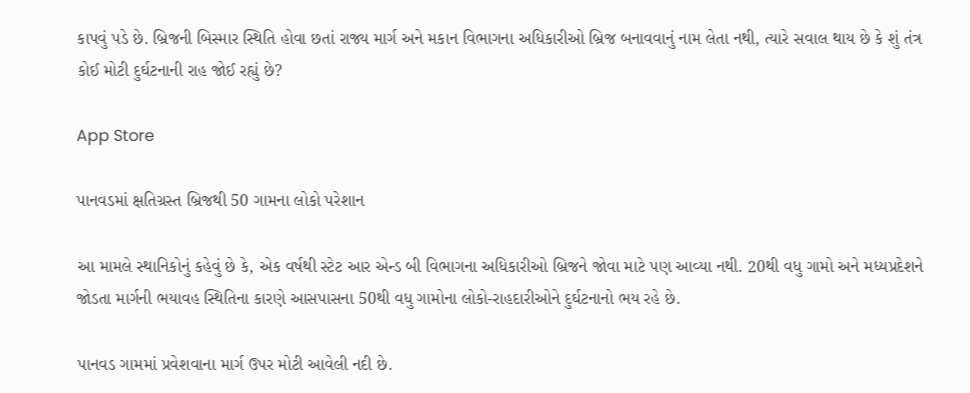કાપવું પડે છે. બ્રિજની બિસ્માર સ્થિતિ હોવા છતાં રાજ્ય માર્ગ અને મકાન વિભાગના અધિકારીઓ બ્રિજ બનાવવાનું નામ લેતા નથી, ત્યારે સવાલ થાય છે કે શું તંત્ર કોઈ મોટી દુર્ઘટનાની રાહ જોઈ રહ્યું છે?

App Store

પાનવડમાં ક્ષતિગ્રસ્ત બ્રિજથી 50 ગામના લોકો પરેશાન

આ મામલે સ્થાનિકોનું કહેવું છે કે, એક વર્ષથી સ્ટેટ આર એન્ડ બી વિભાગના અધિકારીઓ બ્રિજને જોવા માટે પણ આવ્યા નથી. 20થી વધુ ગામો અને મધ્યપ્રદેશને જોડતા માર્ગની ભયાવહ સ્થિતિના કારણે આસપાસના 50થી વધુ ગામોના લોકો-રાહદારીઓને દુર્ઘટનાનો ભય રહે છે.

પાનવડ ગામમાં પ્રવેશવાના માર્ગ ઉપર મોટી આવેલી નદી છે.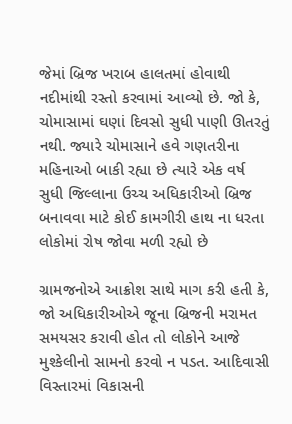જેમાં બ્રિજ ખરાબ હાલતમાં હોવાથી નદીમાંથી રસ્તો કરવામાં આવ્યો છે. જો કે, ચોમાસામાં ઘણાં દિવસો સુધી પાણી ઊતરતું નથી. જ્યારે ચોમાસાને હવે ગણતરીના મહિનાઓ બાકી રહ્યા છે ત્યારે એક વર્ષ સુધી જિલ્લાના ઉચ્ચ અધિકારીઓ બ્રિજ બનાવવા માટે કોઈ કામગીરી હાથ ના ધરતા લોકોમાં રોષ જોવા મળી રહ્યો છે

ગ્રામજનોએ આક્રોશ સાથે માગ કરી હતી કે, જો અધિકારીઓએ જૂના બ્રિજની મરામત સમયસર કરાવી હોત તો લોકોને આજે મુશ્કેલીનો સામનો કરવો ન પડત. આદિવાસી વિસ્તારમાં વિકાસની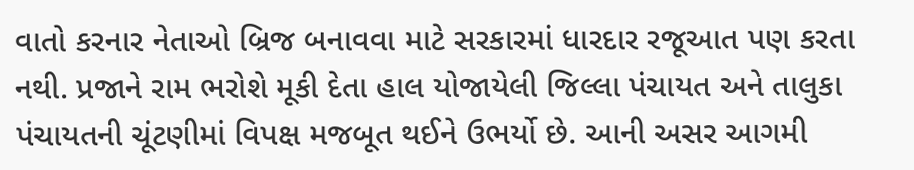વાતો કરનાર નેતાઓ બ્રિજ બનાવવા માટે સરકારમાં ધારદાર રજૂઆત પણ કરતા નથી. પ્રજાને રામ ભરોશે મૂકી દેતા હાલ યોજાયેલી જિલ્લા પંચાયત અને તાલુકા પંચાયતની ચૂંટણીમાં વિપક્ષ મજબૂત થઈને ઉભર્યો છે. આની અસર આગમી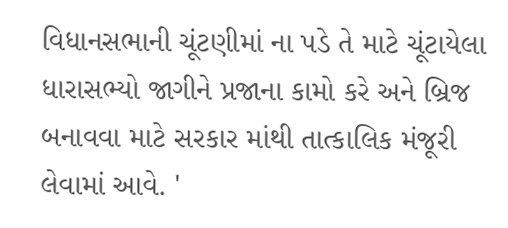વિધાનસભાની ચૂંટણીમાં ના પડે તે માટે ચૂંટાયેલા ધારાસભ્યો જાગીને પ્રજાના કામો કરે અને બ્રિજ બનાવવા માટે સરકાર માંથી તાત્કાલિક મંજૂરી લેવામાં આવે. '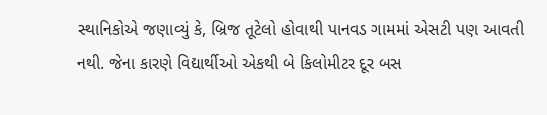સ્થાનિકોએ જણાવ્યું કે, બ્રિજ તૂટેલો હોવાથી પાનવડ ગામમાં એસટી પણ આવતી નથી. જેના કારણે વિદ્યાર્થીઓ એકથી બે કિલોમીટર દૂર બસ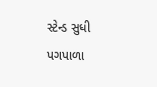સ્ટેન્ડ સુધી પગપાળા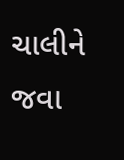ચાલીને જવા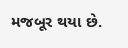મજબૂર થયા છે.